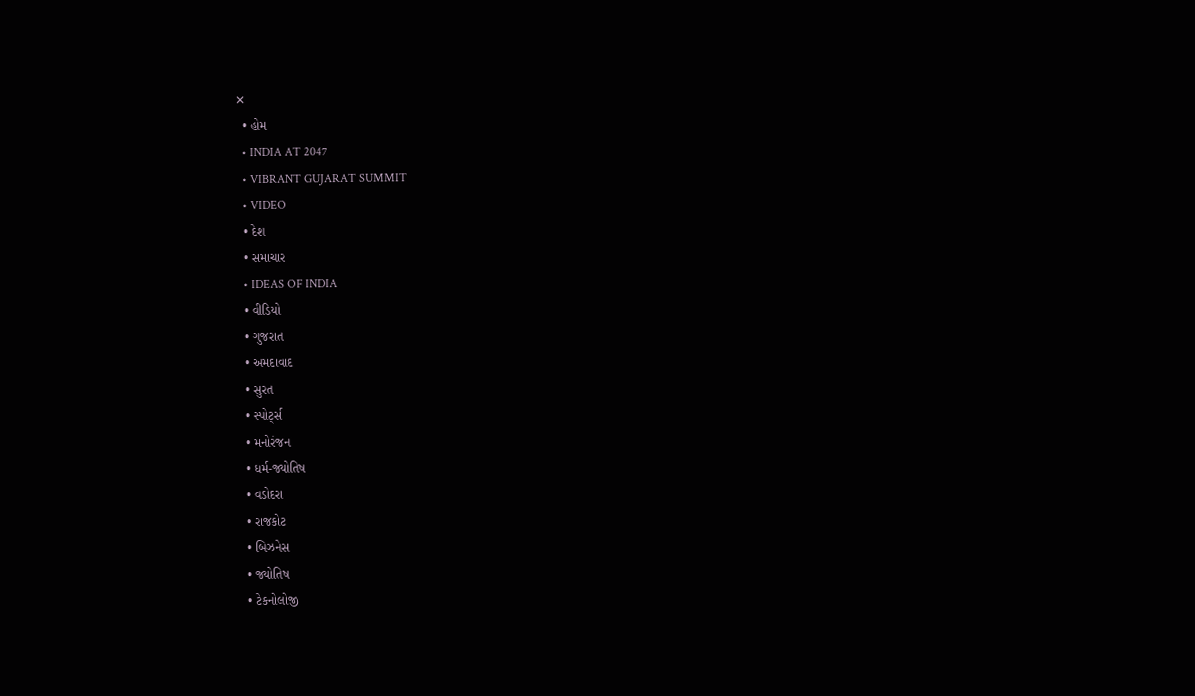✕
  • હોમ
  • INDIA AT 2047
  • VIBRANT GUJARAT SUMMIT
  • VIDEO
  • દેશ
  • સમાચાર
  • IDEAS OF INDIA
  • વીડિયો
  • ગુજરાત
  • અમદાવાદ
  • સુરત
  • સ્પોર્ટ્સ
  • મનોરંજન
  • ધર્મ-જ્યોતિષ
  • વડોદરા
  • રાજકોટ
  • બિઝનેસ
  • જ્યોતિષ
  • ટેકનોલોજી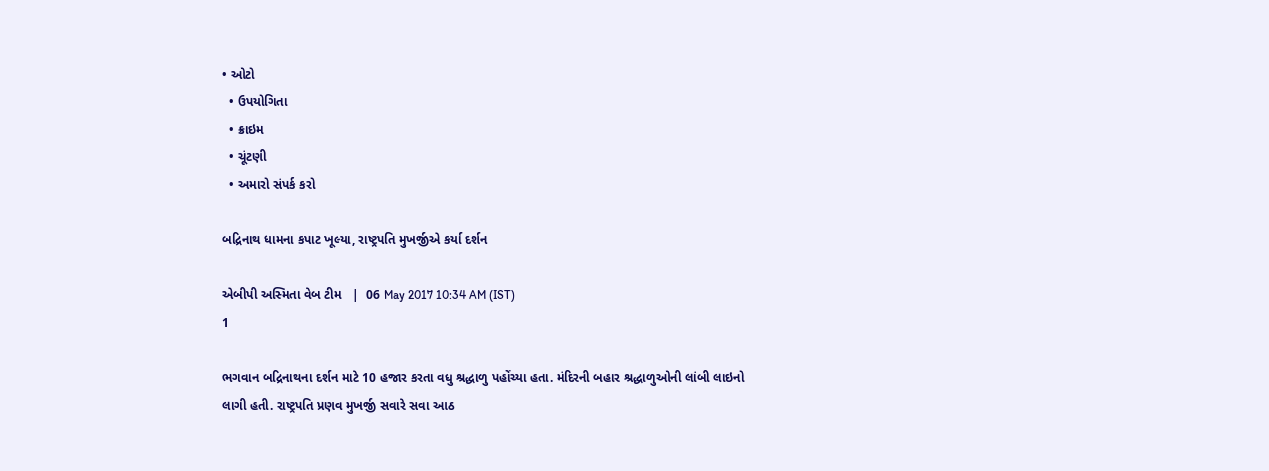• ઓટો
  • ઉપયોગિતા
  • ક્રાઇમ
  • ચૂંટણી
  • અમારો સંપર્ક કરો

બદ્રિનાથ ધામના કપાટ ખૂલ્યા, રાષ્ટ્રપતિ મુખર્જીએ કર્યા દર્શન

એબીપી અસ્મિતા વેબ ટીમ   |  06 May 2017 10:34 AM (IST)
1

ભગવાન બદ્રિનાથના દર્શન માટે 10 હજાર કરતા વધુ શ્રદ્ધાળુ પહોંચ્યા હતા. મંદિરની બહાર શ્રદ્ધાળુઓની લાંબી લાઇનો લાગી હતી. રાષ્ટ્રપતિ પ્રણવ મુખર્જી સવારે સવા આઠ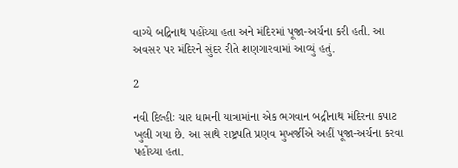વાગ્યે બદ્રિનાથ પહોંચ્યા હતા અને મંદિરમાં પૂજા-અર્ચના કરી હતી. આ અવસર પર મંદિરને સુંદર રીતે શણગારવામાં આવ્યું હતું.

2

નવી દિલ્હીઃ ચાર ધામની યાત્રામાંના એક ભગવાન બદ્રીનાથ મંદિરના કપાટ ખુલી ગયા છે. આ સાથે રાષ્ટ્રપતિ પ્રણવ મુખર્જીએ અહીં પૂજા-અર્ચના કરવા પહોંચ્યા હતા.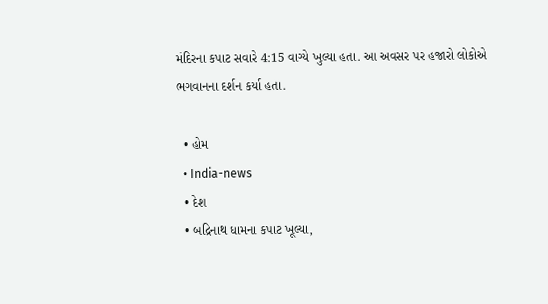મંદિરના કપાટ સવારે 4:15 વાગ્યે ખુલ્યા હતા. આ અવસર પર હજારો લોકોએ ભગવાનના દર્શન કર્યા હતા.

  • હોમ
  • India-news
  • દેશ
  • બદ્રિનાથ ધામના કપાટ ખૂલ્યા,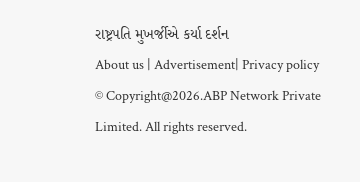રાષ્ટ્રપતિ મુખર્જીએ કર્યા દર્શન
About us | Advertisement| Privacy policy
© Copyright@2026.ABP Network Private Limited. All rights reserved.